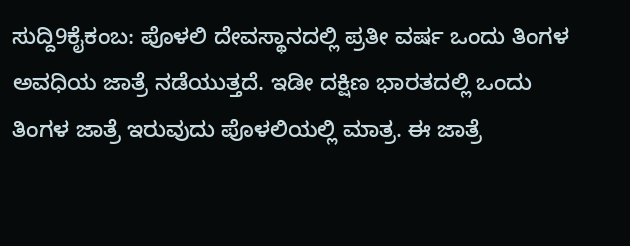ಸುದ್ದಿ9ಕೈಕಂಬ: ಪೊಳಲಿ ದೇವಸ್ಥಾನದಲ್ಲಿ ಪ್ರತೀ ವರ್ಷ ಒಂದು ತಿಂಗಳ ಅವಧಿಯ ಜಾತ್ರೆ ನಡೆಯುತ್ತದೆ. ಇಡೀ ದಕ್ಷಿಣ ಭಾರತದಲ್ಲಿ ಒಂದು ತಿಂಗಳ ಜಾತ್ರೆ ಇರುವುದು ಪೊಳಲಿಯಲ್ಲಿ ಮಾತ್ರ. ಈ ಜಾತ್ರೆ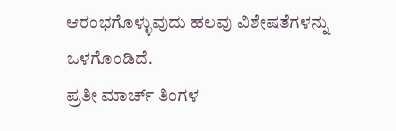ಆರಂಭಗೊಳ್ಳುವುದು ಹಲವು ವಿಶೇಷತೆಗಳನ್ನು ಒಳಗೊಂಡಿದೆ.
ಪ್ರತೀ ಮಾರ್ಚ್ ತಿಂಗಳ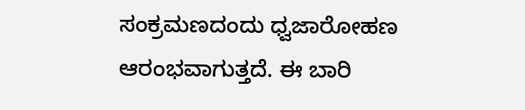ಸಂಕ್ರಮಣದಂದು ಧ್ವಜಾರೋಹಣ ಆರಂಭವಾಗುತ್ತದೆ. ಈ ಬಾರಿ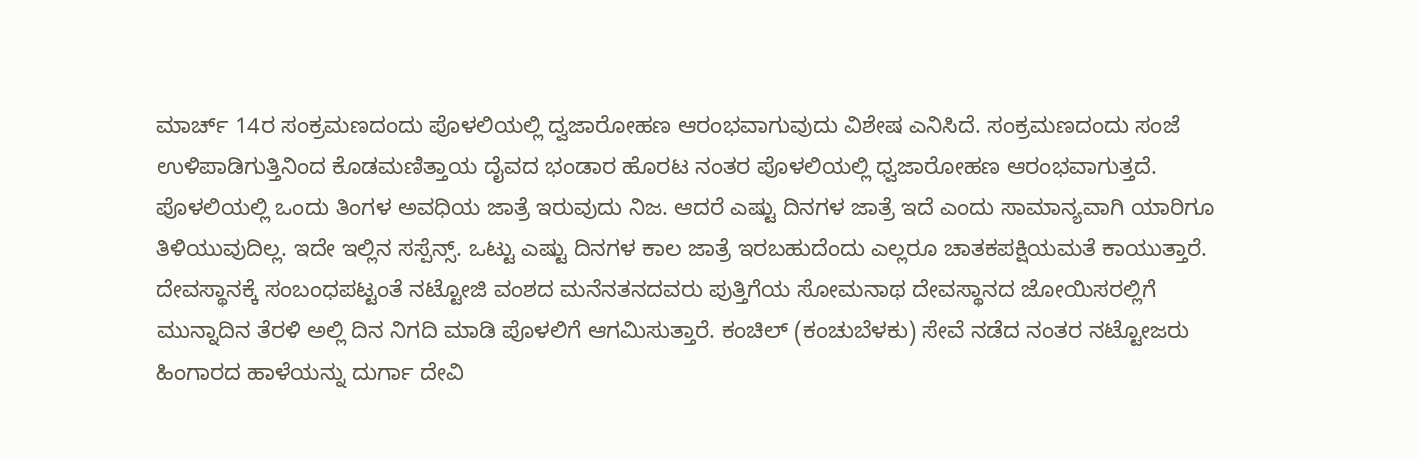ಮಾರ್ಚ್ 14ರ ಸಂಕ್ರಮಣದಂದು ಪೊಳಲಿಯಲ್ಲಿ ದ್ವಜಾರೋಹಣ ಆರಂಭವಾಗುವುದು ವಿಶೇಷ ಎನಿಸಿದೆ. ಸಂಕ್ರಮಣದಂದು ಸಂಜೆ ಉಳಿಪಾಡಿಗುತ್ತಿನಿಂದ ಕೊಡಮಣಿತ್ತಾಯ ದೈವದ ಭಂಡಾರ ಹೊರಟ ನಂತರ ಪೊಳಲಿಯಲ್ಲಿ ಧ್ವಜಾರೋಹಣ ಆರಂಭವಾಗುತ್ತದೆ. ಪೊಳಲಿಯಲ್ಲಿ ಒಂದು ತಿಂಗಳ ಅವಧಿಯ ಜಾತ್ರೆ ಇರುವುದು ನಿಜ. ಆದರೆ ಎಷ್ಟು ದಿನಗಳ ಜಾತ್ರೆ ಇದೆ ಎಂದು ಸಾಮಾನ್ಯವಾಗಿ ಯಾರಿಗೂ ತಿಳಿಯುವುದಿಲ್ಲ. ಇದೇ ಇಲ್ಲಿನ ಸಸ್ಪೆನ್ಸ್. ಒಟ್ಟು ಎಷ್ಟು ದಿನಗಳ ಕಾಲ ಜಾತ್ರೆ ಇರಬಹುದೆಂದು ಎಲ್ಲರೂ ಚಾತಕಪಕ್ಷಿಯಮತೆ ಕಾಯುತ್ತಾರೆ.
ದೇವಸ್ಥಾನಕ್ಕೆ ಸಂಬಂಧಪಟ್ಟಂತೆ ನಟ್ಟೋಜಿ ವಂಶದ ಮನೆನತನದವರು ಪುತ್ತಿಗೆಯ ಸೋಮನಾಥ ದೇವಸ್ಥಾನದ ಜೋಯಿಸರಲ್ಲಿಗೆ ಮುನ್ನಾದಿನ ತೆರಳಿ ಅಲ್ಲಿ ದಿನ ನಿಗದಿ ಮಾಡಿ ಪೊಳಲಿಗೆ ಆಗಮಿಸುತ್ತಾರೆ. ಕಂಚಿಲ್ (ಕಂಚುಬೆಳಕು) ಸೇವೆ ನಡೆದ ನಂತರ ನಟ್ಟೋಜರು ಹಿಂಗಾರದ ಹಾಳೆಯನ್ನು ದುರ್ಗಾ ದೇವಿ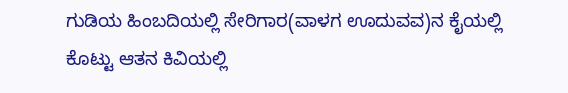ಗುಡಿಯ ಹಿಂಬದಿಯಲ್ಲಿ ಸೇರಿಗಾರ(ವಾಳಗ ಊದುವವ)ನ ಕೈಯಲ್ಲಿ ಕೊಟ್ಟು ಆತನ ಕಿವಿಯಲ್ಲಿ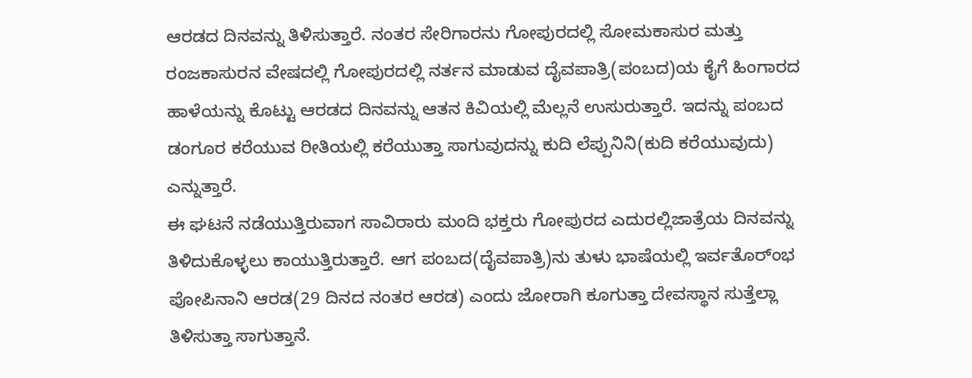ಆರಡದ ದಿನವನ್ನು ತಿಳಿಸುತ್ತಾರೆ. ನಂತರ ಸೇರಿಗಾರನು ಗೋಪುರದಲ್ಲಿ ಸೋಮಕಾಸುರ ಮತ್ತು ರಂಜಕಾಸುರನ ವೇಷದಲ್ಲಿ ಗೋಪುರದಲ್ಲಿ ನರ್ತನ ಮಾಡುವ ದೈವಪಾತ್ರಿ(ಪಂಬದ)ಯ ಕೈಗೆ ಹಿಂಗಾರದ ಹಾಳೆಯನ್ನು ಕೊಟ್ಟು ಆರಡದ ದಿನವನ್ನು ಆತನ ಕಿವಿಯಲ್ಲಿ ಮೆಲ್ಲನೆ ಉಸುರುತ್ತಾರೆ. ಇದನ್ನು ಪಂಬದ ಡಂಗೂರ ಕರೆಯುವ ರೀತಿಯಲ್ಲಿ ಕರೆಯುತ್ತಾ ಸಾಗುವುದನ್ನು ಕುದಿ ಲೆಪ್ಪುನಿನಿ(ಕುದಿ ಕರೆಯುವುದು) ಎನ್ನುತ್ತಾರೆ.
ಈ ಘಟನೆ ನಡೆಯುತ್ತಿರುವಾಗ ಸಾವಿರಾರು ಮಂದಿ ಭಕ್ತರು ಗೋಪುರದ ಎದುರಲ್ಲಿಜಾತ್ರೆಯ ದಿನವನ್ನು ತಿಳಿದುಕೊಳ್ಳಲು ಕಾಯುತ್ತಿರುತ್ತಾರೆ. ಆಗ ಪಂಬದ(ದೈವಪಾತ್ರಿ)ನು ತುಳು ಭಾಷೆಯಲ್ಲಿ ಇರ್ವತೊರ್ಂಭ ಪೋಪಿನಾನಿ ಆರಡ(29 ದಿನದ ನಂತರ ಆರಡ) ಎಂದು ಜೋರಾಗಿ ಕೂಗುತ್ತಾ ದೇವಸ್ಥಾನ ಸುತ್ತೆಲ್ಲಾ ತಿಳಿಸುತ್ತಾ ಸಾಗುತ್ತಾನೆ.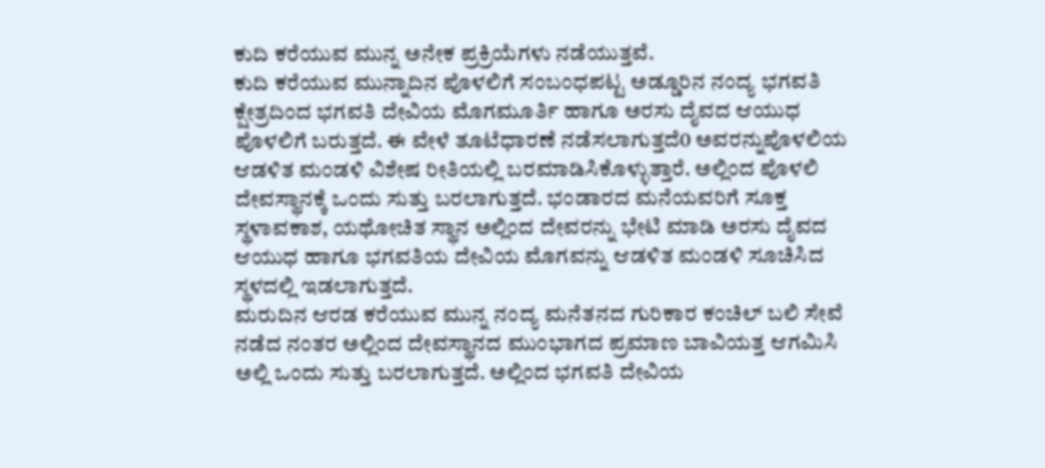ಕುದಿ ಕರೆಯುವ ಮುನ್ನ ಅನೇಕ ಪ್ರಕ್ರಿಯೆಗಳು ನಡೆಯುತ್ತವೆ.
ಕುದಿ ಕರೆಯುವ ಮುನ್ನಾದಿನ ಪೊಳಲಿಗೆ ಸಂಬಂಧಪಟ್ಟ ಅಡ್ಡೂರಿನ ನಂದ್ಯ ಭಗವತಿ ಕ್ಷೇತ್ರದಿಂದ ಭಗವತಿ ದೇವಿಯ ಮೊಗಮೂರ್ತಿ ಹಾಗೂ ಅರಸು ದೈವದ ಆಯುಧ ಪೊಳಲಿಗೆ ಬರುತ್ತದೆ. ಈ ವೇಳೆ ತೂಟೆಧಾರಣೆ ನಡೆಸಲಾಗುತ್ತದೆ0 ಅವರನ್ನುಪೊಳಲಿಯ ಆಡಳಿತ ಮಂಡಳಿ ವಿಶೇಷ ರೀತಿಯಲ್ಲಿ ಬರಮಾಡಿಸಿಕೊಳ್ಳುತ್ತಾರೆ. ಅಲ್ಲಿಂದ ಪೊಳಲಿ ದೇವಸ್ಥಾನಕ್ಕೆ ಒಂದು ಸುತ್ತು ಬರಲಾಗುತ್ತದೆ. ಭಂಡಾರದ ಮನೆಯವರಿಗೆ ಸೂಕ್ತ ಸ್ಥಳಾವಕಾಶ, ಯಥೋಚಿತ ಸ್ಥಾನ ಅಲ್ಲಿಂದ ದೇವರನ್ನು ಭೇಟಿ ಮಾಡಿ ಅರಸು ದೈವದ ಆಯುಧ ಹಾಗೂ ಭಗವತಿಯ ದೇವಿಯ ಮೊಗವನ್ನು ಆಡಳಿತ ಮಂಡಳಿ ಸೂಚಿಸಿದ ಸ್ಥಳದಲ್ಲಿ ಇಡಲಾಗುತ್ತದೆ.
ಮರುದಿನ ಆರಡ ಕರೆಯುವ ಮುನ್ನ ನಂದ್ಯ ಮನೆತನದ ಗುರಿಕಾರ ಕಂಚಿಲ್ ಬಲಿ ಸೇವೆ ನಡೆದ ನಂತರ ಅಲ್ಲಿಂದ ದೇವಸ್ಥಾನದ ಮುಂಭಾಗದ ಪ್ರಮಾಣ ಬಾವಿಯತ್ತ ಆಗಮಿಸಿ ಅಲ್ಲಿ ಒಂದು ಸುತ್ತು ಬರಲಾಗುತ್ತದೆ. ಅಲ್ಲಿಂದ ಭಗವತಿ ದೇವಿಯ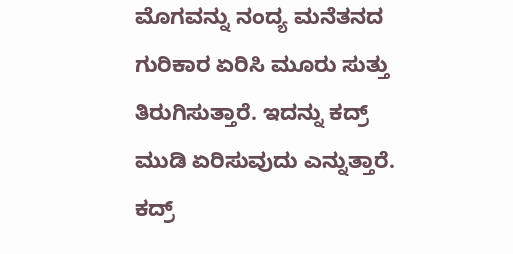ಮೊಗವನ್ನು ನಂದ್ಯ ಮನೆತನದ ಗುರಿಕಾರ ಏರಿಸಿ ಮೂರು ಸುತ್ತು ತಿರುಗಿಸುತ್ತಾರೆ. ಇದನ್ನು ಕದ್ರ್ ಮುಡಿ ಏರಿಸುವುದು ಎನ್ನುತ್ತಾರೆ. ಕದ್ರ್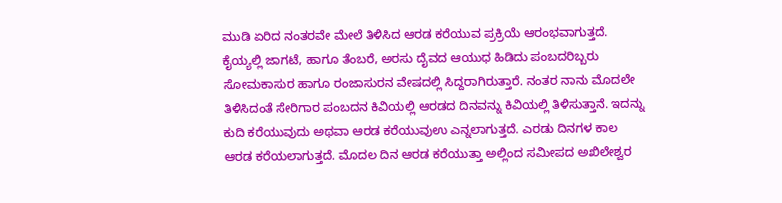ಮುಡಿ ಏರಿದ ನಂತರವೇ ಮೇಲೆ ತಿಳಿಸಿದ ಆರಡ ಕರೆಯುವ ಪ್ರಕ್ರಿಯೆ ಆರಂಭವಾಗುತ್ತದೆ. ಕೈಯ್ಯಲ್ಲಿ ಜಾಗಟೆ, ಹಾಗೂ ತೆಂಬರೆ, ಅರಸು ದೈವದ ಆಯುಧ ಹಿಡಿದು ಪಂಬದರಿಬ್ಬರು ಸೋಮಕಾಸುರ ಹಾಗೂ ರಂಜಾಸುರನ ವೇಷದಲ್ಲಿ ಸಿದ್ದರಾಗಿರುತ್ತಾರೆ. ನಂತರ ನಾನು ಮೊದಲೇ ತಿಳಿಸಿದಂತೆ ಸೇರಿಗಾರ ಪಂಬದನ ಕಿವಿಯಲ್ಲಿ ಆರಡದ ದಿನವನ್ನು ಕಿವಿಯಲ್ಲಿ ತಿಳಿಸುತ್ತಾನೆ. ಇದನ್ನು ಕುದಿ ಕರೆಯುವುದು ಅಥವಾ ಆರಡ ಕರೆಯುವುಉ ಎನ್ನಲಾಗುತ್ತದೆ. ಎರಡು ದಿನಗಳ ಕಾಲ ಆರಡ ಕರೆಯಲಾಗುತ್ತದೆ. ಮೊದಲ ದಿನ ಆರಡ ಕರೆಯುತ್ತಾ ಅಲ್ಲಿಂದ ಸಮೀಪದ ಅಖಿಲೇಶ್ವರ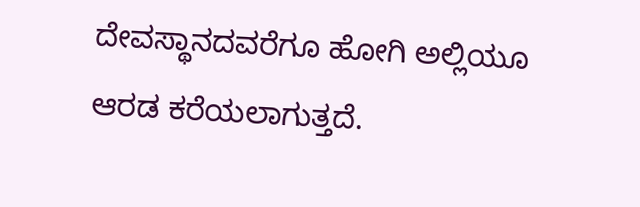ದೇವಸ್ಥಾನದವರೆಗೂ ಹೋಗಿ ಅಲ್ಲಿಯೂ ಆರಡ ಕರೆಯಲಾಗುತ್ತದೆ.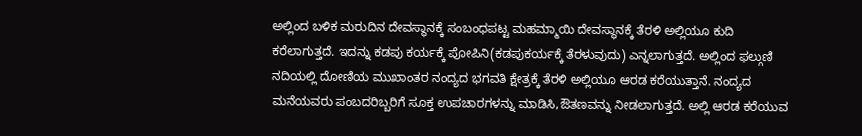ಅಲ್ಲಿಂದ ಬಳಿಕ ಮರುದಿನ ದೇವಸ್ಥಾನಕ್ಕೆ ಸಂಬಂಧಪಟ್ಟ ಮಹಮ್ಮಾಯಿ ದೇವಸ್ಥಾನಕ್ಕೆ ತೆರಳಿ ಅಲ್ಲಿಯೂ ಕುದಿ ಕರೆಲಾಗುತ್ತದೆ. ಇದನ್ನು ಕಡಪು ಕರ್ಯಕ್ಕೆ ಪೋಪಿನಿ(ಕಡಪುಕರ್ಯಕ್ಕೆ ತೆರಳುವುದು) ಎನ್ನಲಾಗುತ್ತದೆ. ಅಲ್ಲಿಂದ ಫಲ್ಗುಣಿ ನದಿಯಲ್ಲಿ ದೋಣಿಯ ಮುಖಾಂತರ ನಂದ್ಯದ ಭಗವತಿ ಕ್ಷೇತ್ರಕ್ಕೆ ತೆರಳಿ ಅಲ್ಲಿಯೂ ಆರಡ ಕರೆಯುತ್ತಾನೆ. ನಂದ್ಯದ ಮನೆಯವರು ಪಂಬದರಿಬ್ಬರಿಗೆ ಸೂಕ್ತ ಉಪಚಾರಗಳನ್ನು ಮಾಡಿಸಿ,ಔತಣವನ್ನು ನೀಡಲಾಗುತ್ತದೆ. ಅಲ್ಲಿ ಆರಡ ಕರೆಯುವ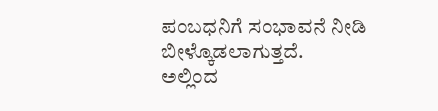ಪಂಬಧನಿಗೆ ಸಂಭಾವನೆ ನೀಡಿ ಬೀಳ್ಕೊಡಲಾಗುತ್ತದೆ.
ಅಲ್ಲಿಂದ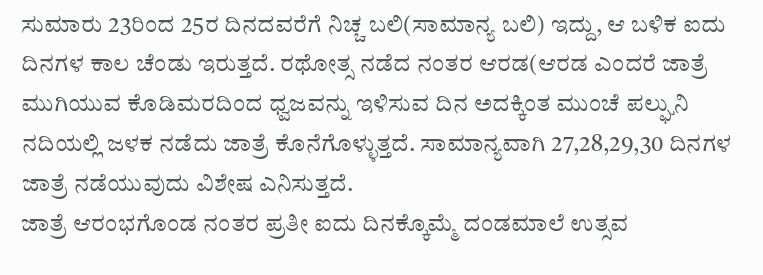ಸುಮಾರು 23ರಿಂದ 25ರ ದಿನದವರೆಗೆ ನಿಚ್ಚ ಬಲಿ(ಸಾಮಾನ್ಯ ಬಲಿ) ಇದ್ದು, ಆ ಬಳಿಕ ಐದು ದಿನಗಳ ಕಾಲ ಚೆಂಡು ಇರುತ್ತದೆ. ರಥೋತ್ಸ ನಡೆದ ನಂತರ ಆರಡ(ಆರಡ ಎಂದರೆ ಜಾತ್ರೆ ಮುಗಿಯುವ ಕೊಡಿಮರದಿಂದ ಧ್ವಜವನ್ನು ಇಳಿಸುವ ದಿನ ಅದಕ್ಕಿಂತ ಮುಂಚೆ ಪಲ್ಘುನಿ ನದಿಯಲ್ಲಿ ಜಳಕ ನಡೆದು ಜಾತ್ರೆ ಕೊನೆಗೊಳ್ಳುತ್ತದೆ. ಸಾಮಾನ್ಯವಾಗಿ 27,28,29,30 ದಿನಗಳ ಜಾತ್ರೆ ನಡೆಯುವುದು ವಿಶೇಷ ಎನಿಸುತ್ತದೆ.
ಜಾತ್ರೆ ಆರಂಭಗೊಂಡ ನಂತರ ಪ್ರತೀ ಐದು ದಿನಕ್ಕೊಮ್ಮೆ ದಂಡಮಾಲೆ ಉತ್ಸವ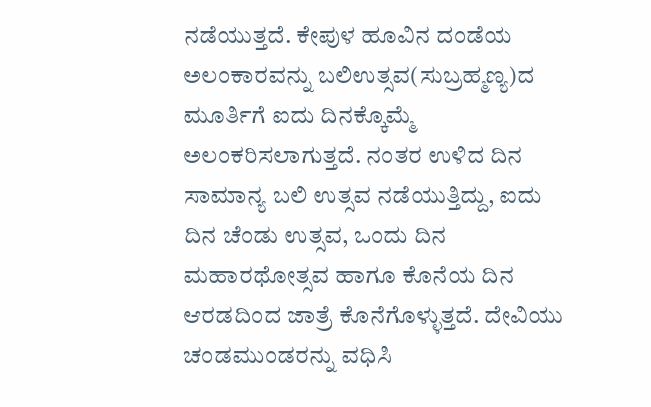ನಡೆಯುತ್ತದೆ. ಕೇಪುಳ ಹೂವಿನ ದಂಡೆಯ ಅಲಂಕಾರವನ್ನು ಬಲಿಉತ್ಸವ(ಸುಬ್ರಹ್ಮಣ್ಯ)ದ ಮೂರ್ತಿಗೆ ಐದು ದಿನಕ್ಕೊಮ್ಮೆ ಅಲಂಕರಿಸಲಾಗುತ್ತದೆ. ನಂತರ ಉಳಿದ ದಿನ ಸಾಮಾನ್ಯ ಬಲಿ ಉತ್ಸವ ನಡೆಯುತ್ತಿದ್ದು, ಐದು ದಿನ ಚೆಂಡು ಉತ್ಸವ, ಒಂದು ದಿನ ಮಹಾರಥೋತ್ಸವ ಹಾಗೂ ಕೊನೆಯ ದಿನ ಆರಡದಿಂದ ಜಾತ್ರೆ ಕೊನೆಗೊಳ್ಳುತ್ತದೆ. ದೇವಿಯು ಚಂಡಮುಂಡರನ್ನು ವಧಿಸಿ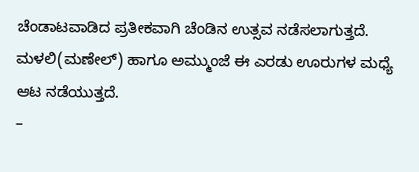ಚೆಂಡಾಟವಾಡಿದ ಪ್ರತೀಕವಾಗಿ ಚೆಂಡಿನ ಉತ್ಸವ ನಡೆಸಲಾಗುತ್ತದೆ. ಮಳಲಿ(ಮಣೇಲ್) ಹಾಗೂ ಅಮ್ಮುಂಜೆ ಈ ಎರಡು ಊರುಗಳ ಮಧ್ಯೆ ಆಟ ನಡೆಯುತ್ತದೆ.
–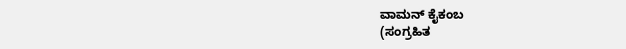ವಾಮನ್ ಕೈಕಂಬ
(ಸಂಗ್ರಹಿತ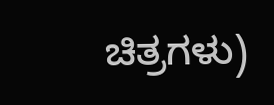ಚಿತ್ರಗಳು)